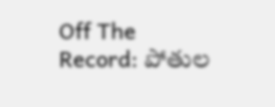Off The Record: పోతుల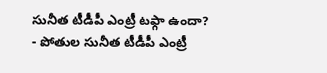సునీత టీడీపీ ఎంట్రీ టఫ్గా ఉందా?
- పోతుల సునీత టీడీపీ ఎంట్రీ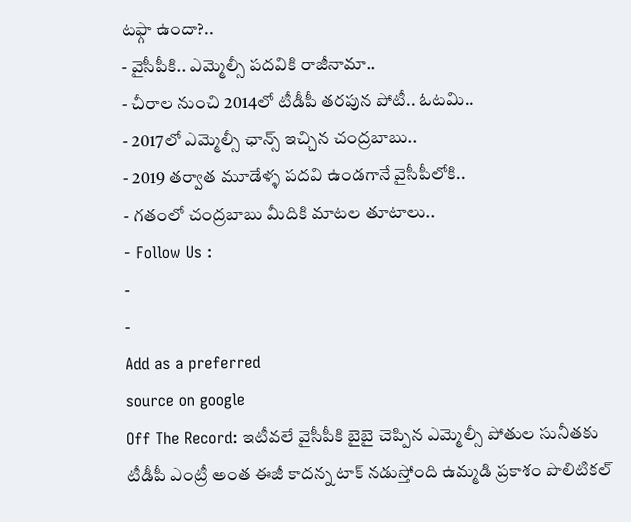టఫ్గా ఉందా?..
- వైసీపీకి.. ఎమ్మెల్సీ పదవికి రాజీనామా..
- చీరాల నుంచి 2014లో టీడీపీ తరపున పోటీ.. ఓటమి..
- 2017లో ఎమ్మెల్సీ ఛాన్స్ ఇచ్చిన చంద్రబాబు..
- 2019 తర్వాత మూడేళ్ళ పదవి ఉండగానే వైసీపీలోకి..
- గతంలో చంద్రబాబు మీదికి మాటల తూటాలు..
- Follow Us :
-
-
Add as a preferred
source on google
Off The Record: ఇటీవలే వైసీపీకి బైబై చెప్పిన ఎమ్మెల్సీ పోతుల సునీతకు టీడీపీ ఎంట్రీ అంత ఈజీ కాదన్న టాక్ నడుస్తోంది ఉమ్మడి ప్రకాశం పొలిటికల్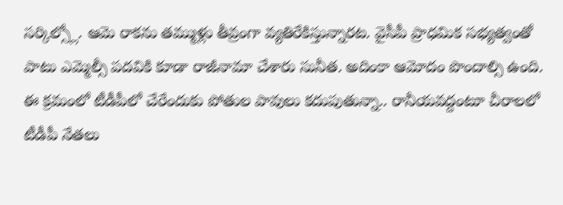సర్కిల్స్లో. ఆమె రాకను తమ్ముళ్లు తీవ్రంగా వ్యతిరేకిస్తున్నారట. వైసీపీ ప్రాధమిక సభ్యత్వంతో పాటు ఎమ్మెల్సీ పదవికి కూడా రాజీనామా చేశారు సునీత. అదింకా ఆమోదం పొందాల్సి ఉంది. ఈ క్రమంలో టీడీపీలో చేరేందుకు పోతుల పావులు కదుపుతున్నా.. రానీయవద్దంటూ చీరాలలో టీడీపీ నేతలు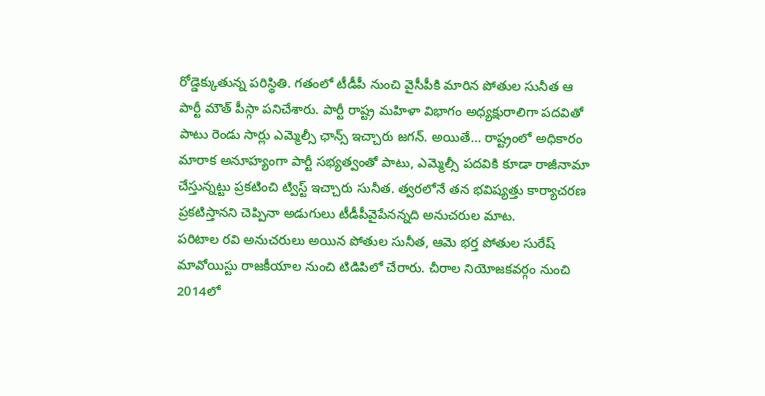రోడ్డెక్కుతున్న పరిస్థితి. గతంలో టీడీపీ నుంచి వైసీపీకి మారిన పోతుల సునీత ఆ పార్టీ మౌత్ పీస్గా పనిచేశారు. పార్టీ రాష్ట్ర మహిళా విభాగం అధ్యక్షురాలిగా పదవితో పాటు రెండు సార్లు ఎమ్మెల్సీ ఛాన్స్ ఇచ్చారు జగన్. అయితే… రాష్ట్రంలో అధికారం మారాక అనూహ్యంగా పార్టీ సభ్యత్వంతో పాటు, ఎమ్మెల్సీ పదవికి కూడా రాజీనామా చేస్తున్నట్టు ప్రకటించి ట్విస్ట్ ఇచ్చారు సునీత. త్వరలోనే తన భవిష్యత్తు కార్యాచరణ ప్రకటిస్తానని చెప్పినా అడుగులు టీడీపీవైపేనన్నది అనుచరుల మాట.
పరిటాల రవి అనుచరులు అయిన పోతుల సునీత, ఆమె భర్త పోతుల సురేష్ మావోయిస్టు రాజకీయాల నుంచి టిడిపిలో చేరారు. చీరాల నియోజకవర్గం నుంచి 2014లో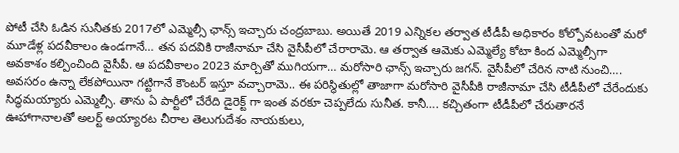పోటీ చేసి ఓడిన సునీతకు 2017లో ఎమ్మెల్సీ ఛాన్స్ ఇచ్చారు చంద్రబాబు. అయితే 2019 ఎన్నికల తర్వాత టీడీపీ అధికారం కోల్పోవటంతో మరో మూడేళ్ల పదవీకాలం ఉండగానే… తన పదవికి రాజీనామా చేసి వైసీపీలో చేరారామె. ఆ తర్వాత ఆమెకు ఎమ్మెల్యే కోటా కింద ఎమ్మెల్సీగా అవకాశం కల్పించింది వైసీపీ. ఆ పదవీకాలం 2023 మార్చితో ముగియగా… మరోసారి ఛాన్స్ ఇచ్చారు జగన్. వైసీపీలో చేరిన నాటి నుంచి…. అవసరం ఉన్నా లేకపోయినా గట్టిగానే కౌంటర్ ఇస్తూ వచ్చారామె.. ఈ పరిస్థితుల్లో తాజాగా మరోసారి వైసీపీకి రాజీనామా చేసి టీడీపీలో చేరేందుకు సిద్ధమయ్యారు ఎమ్మెల్సీ. తాను ఏ పార్టీలో చేరేది డైరెక్ట్ గా ఇంత వరకూ చెప్పలేదు సునీత. కానీ…. కచ్చితంగా టీడీపీలో చేరుతారనే ఊహాగానాలతో అలర్ట్ అయ్యారట చీరాల తెలుగుదేశం నాయకులు,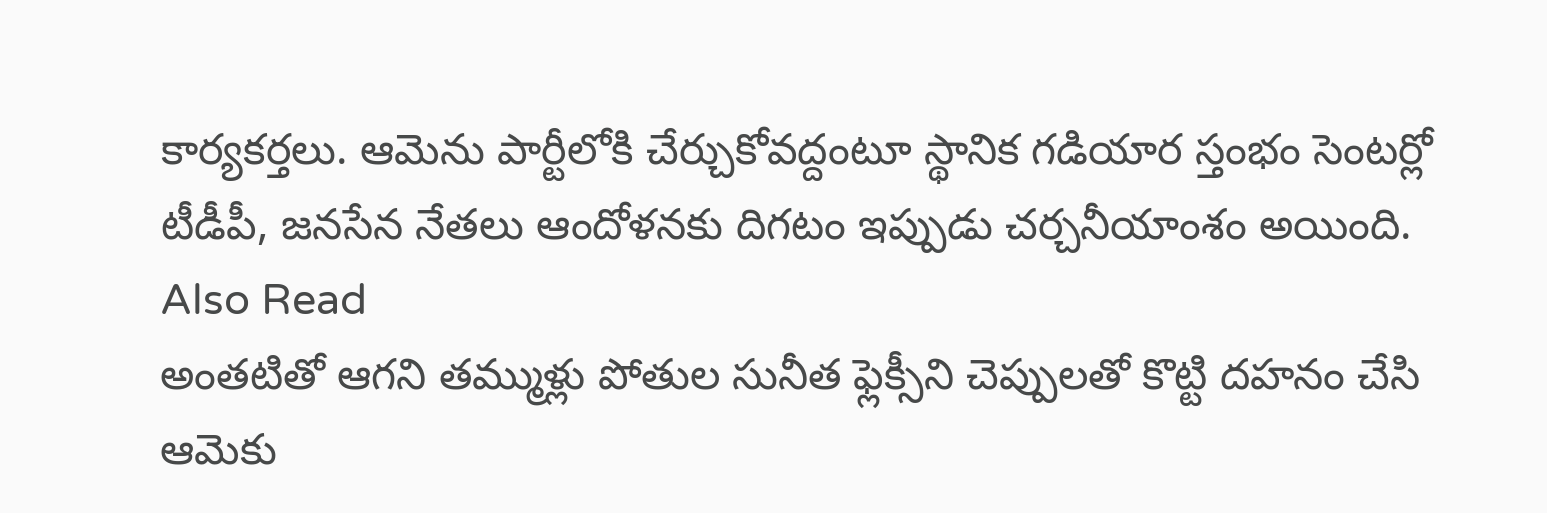కార్యకర్తలు. ఆమెను పార్టీలోకి చేర్చుకోవద్దంటూ స్థానిక గడియార స్తంభం సెంటర్లో టీడీపీ, జనసేన నేతలు ఆందోళనకు దిగటం ఇప్పుడు చర్చనీయాంశం అయింది.
Also Read
అంతటితో ఆగని తమ్ముళ్లు పోతుల సునీత ఫ్లెక్సీని చెప్పులతో కొట్టి దహనం చేసి ఆమెకు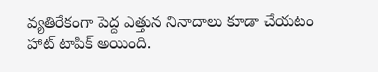వ్యతిరేకంగా పెద్ద ఎత్తున నినాదాలు కూడా చేయటం హాట్ టాపిక్ అయింది.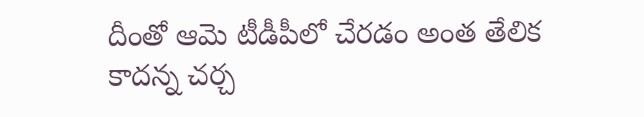దీంతో ఆమె టీడీపీలో చేరడం అంత తేలిక కాదన్న చర్చ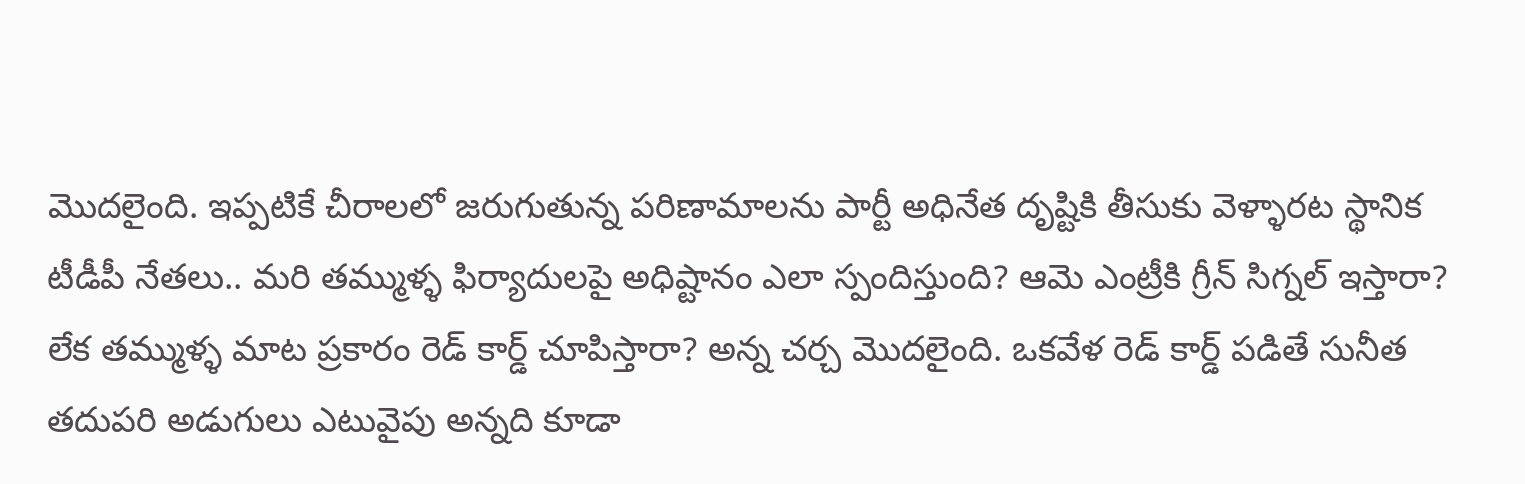మొదలైంది. ఇప్పటికే చీరాలలో జరుగుతున్న పరిణామాలను పార్టీ అధినేత దృష్టికి తీసుకు వెళ్ళారట స్థానిక టీడీపీ నేతలు.. మరి తమ్ముళ్ళ ఫిర్యాదులపై అధిష్టానం ఎలా స్పందిస్తుంది? ఆమె ఎంట్రీకి గ్రీన్ సిగ్నల్ ఇస్తారా? లేక తమ్ముళ్ళ మాట ప్రకారం రెడ్ కార్డ్ చూపిస్తారా? అన్న చర్చ మొదలైంది. ఒకవేళ రెడ్ కార్డ్ పడితే సునీత తదుపరి అడుగులు ఎటువైపు అన్నది కూడా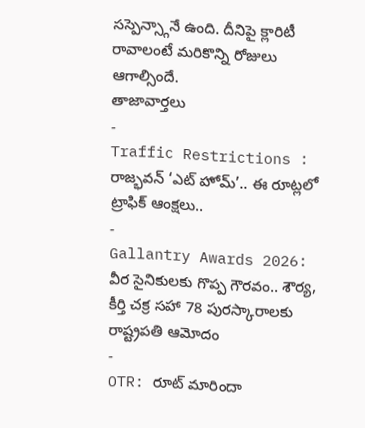సస్పెన్స్గానే ఉంది. దీనిపై క్లారిటీ రావాలంటే మరికొన్ని రోజులు ఆగాల్సిందే.
తాజావార్తలు
-
Traffic Restrictions : రాజ్భవన్ ‘ఎట్ హోమ్’.. ఈ రూట్లలో ట్రాఫిక్ ఆంక్షలు..
-
Gallantry Awards 2026: వీర సైనికులకు గొప్ప గౌరవం.. శౌర్య, కీర్తి చక్ర సహా 78 పురస్కారాలకు రాష్ట్రపతి ఆమోదం
-
OTR: రూట్ మారిందా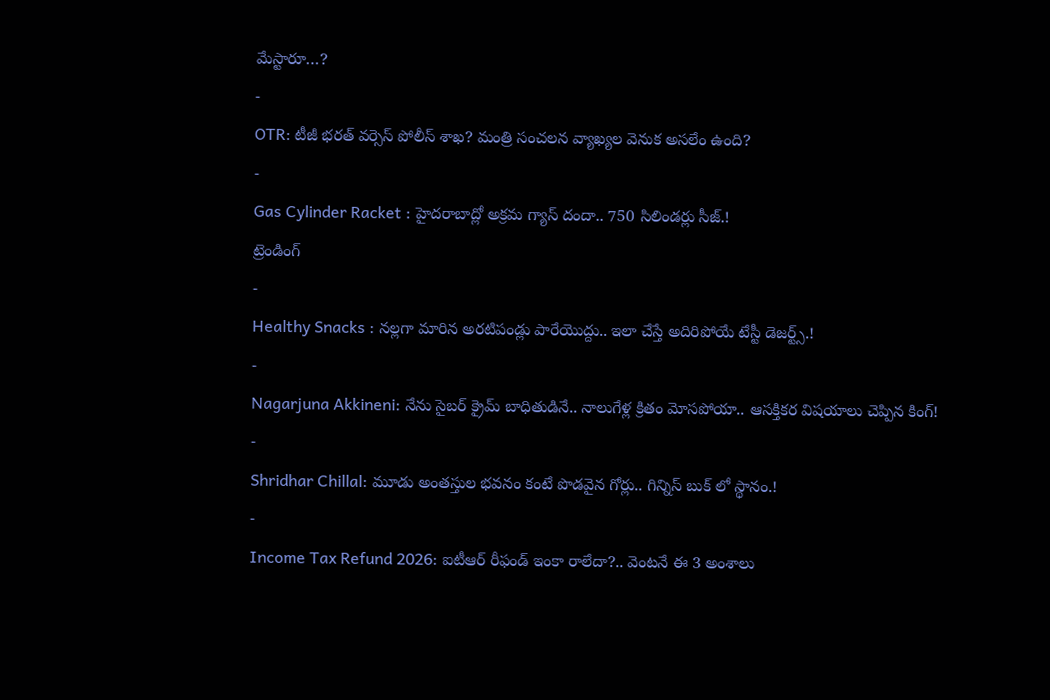మేస్టారూ…?
-
OTR: టీజీ భరత్ వర్సెస్ పోలీస్ శాఖ? మంత్రి సంచలన వ్యాఖ్యల వెనుక అసలేం ఉంది?
-
Gas Cylinder Racket : హైదరాబాద్లో అక్రమ గ్యాస్ దందా.. 750 సిలిండర్లు సీజ్.!
ట్రెండింగ్
-
Healthy Snacks : నల్లగా మారిన అరటిపండ్లు పారేయొద్దు.. ఇలా చేస్తే అదిరిపోయే టేస్టీ డెజర్ట్స్.!
-
Nagarjuna Akkineni: నేను సైబర్ క్రైమ్ బాధితుడినే.. నాలుగేళ్ల క్రితం మోసపోయా.. ఆసక్తికర విషయాలు చెప్పిన కింగ్!
-
Shridhar Chillal: మూడు అంతస్తుల భవనం కంటే పొడవైన గోర్లు.. గిన్నిస్ బుక్ లో స్థానం.!
-
Income Tax Refund 2026: ఐటీఆర్ రీఫండ్ ఇంకా రాలేదా?.. వెంటనే ఈ 3 అంశాలు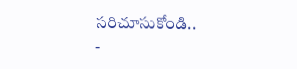సరిచూసుకోండి..
-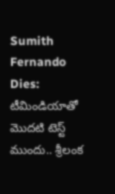Sumith Fernando Dies: టీమిండియాతో మొదటి టెస్ట్ ముందు.. శ్రీలంక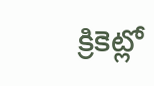క్రికెట్లో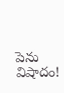పెను విషాదం!